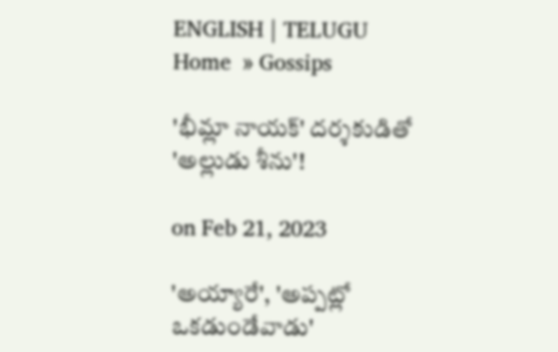ENGLISH | TELUGU
Home  » Gossips

'భీమ్లా నాయక్' దర్శకుడితో 'అల్లుడు శీను'!

on Feb 21, 2023

'అయ్యారే', 'అప్పట్లో ఒకడుండేవాడు'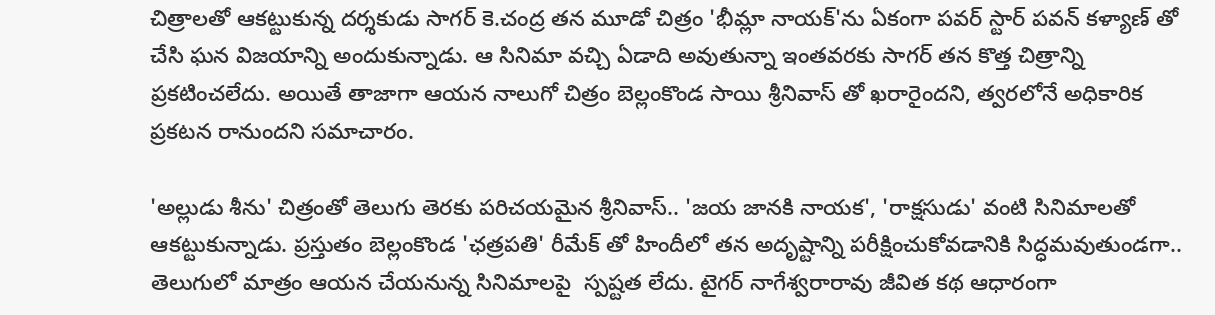చిత్రాలతో ఆకట్టుకున్న దర్శకుడు సాగర్ కె.చంద్ర తన మూడో చిత్రం 'భీమ్లా నాయక్'ను ఏకంగా పవర్ స్టార్ పవన్ కళ్యాణ్ తో చేసి ఘన విజయాన్ని అందుకున్నాడు. ఆ సినిమా వచ్చి ఏడాది అవుతున్నా ఇంతవరకు సాగర్ తన కొత్త చిత్రాన్ని ప్రకటించలేదు. అయితే తాజాగా ఆయన నాలుగో చిత్రం బెల్లంకొండ సాయి శ్రీనివాస్ తో ఖరారైందని, త్వరలోనే అధికారిక ప్రకటన రానుందని సమాచారం.

'అల్లుడు శీను' చిత్రంతో తెలుగు తెరకు పరిచయమైన శ్రీనివాస్.. 'జయ జానకి నాయక', 'రాక్షసుడు' వంటి సినిమాలతో ఆకట్టుకున్నాడు. ప్రస్తుతం బెల్లంకొండ 'ఛత్రపతి' రీమేక్ తో హిందీలో తన అదృష్టాన్ని పరీక్షించుకోవడానికి సిద్ధమవుతుండగా.. తెలుగులో మాత్రం ఆయన చేయనున్న సినిమాలపై  స్పష్టత లేదు. టైగర్ నాగేశ్వరారావు జీవిత కథ ఆధారంగా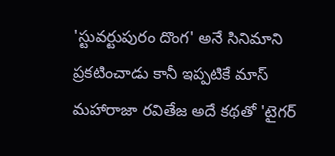'స్టువర్టుపురం దొంగ' అనే సినిమాని ప్రకటించాడు కానీ ఇప్పటికే మాస్ మహారాజా రవితేజ అదే కథతో 'టైగర్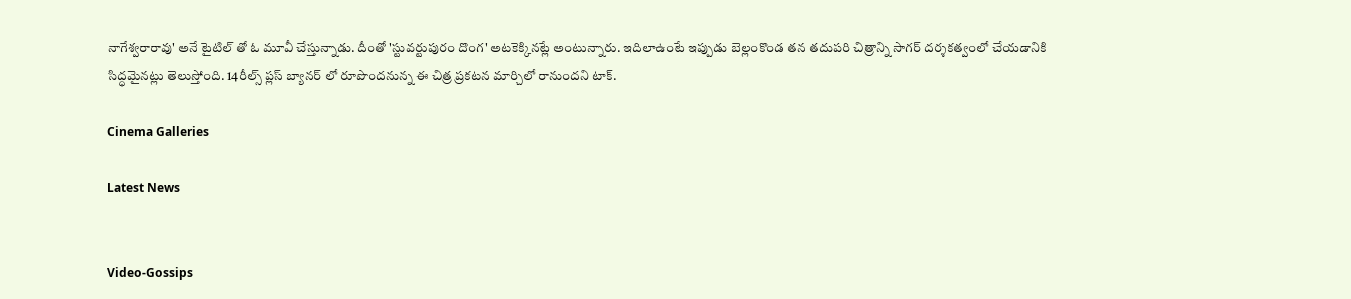నాగేశ్వరారావు' అనే టైటిల్ తో ఓ మూవీ చేస్తున్నాడు. దీంతో 'స్టువర్టుపురం దొంగ' అటకెక్కినట్లే అంటున్నారు. ఇదిలాఉంటే ఇప్పుడు బెల్లంకొండ తన తదుపరి చిత్రాన్ని సాగర్ దర్శకత్వంలో చేయడానికి సిద్ధమైనట్లు తెలుస్తోంది. 14రీల్స్ ప్లస్ బ్యానర్ లో రూపొందనున్న ఈ చిత్ర ప్రకటన మార్చిలో రానుందని టాక్.

Cinema Galleries

Latest News


Video-Gossips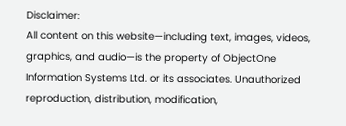Disclaimer:
All content on this website—including text, images, videos, graphics, and audio—is the property of ObjectOne Information Systems Ltd. or its associates. Unauthorized reproduction, distribution, modification,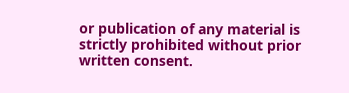or publication of any material is strictly prohibited without prior written consent.